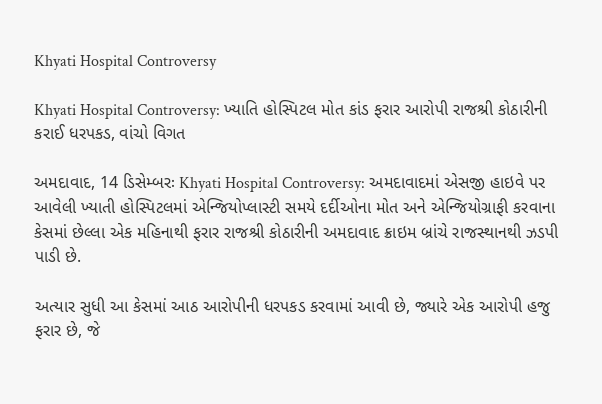Khyati Hospital Controversy

Khyati Hospital Controversy: ખ્યાતિ હોસ્પિટલ મોત કાંડ ફરાર આરોપી રાજશ્રી કોઠારીની કરાઈ ધરપકડ, વાંચો વિગત

અમદાવાદ, 14 ડિસેમ્બરઃ Khyati Hospital Controversy: અમદાવાદમાં એસજી હાઇવે પર આવેલી ખ્યાતી હોસ્પિટલમાં એન્જિયોપ્લાસ્ટી સમયે દર્દીઓના મોત અને એન્જિયોગ્રાફી કરવાના કેસમાં છેલ્લા એક મહિનાથી ફરાર રાજશ્રી કોઠારીની અમદાવાદ ક્રાઇમ બ્રાંચે રાજસ્થાનથી ઝડપી પાડી છે.

અત્યાર સુધી આ કેસમાં આઠ આરોપીની ધરપકડ કરવામાં આવી છે, જ્યારે એક આરોપી હજુ ફરાર છે, જે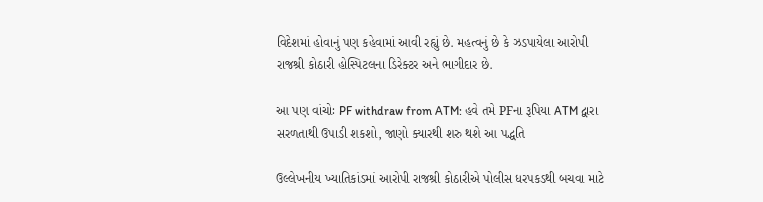વિદેશમાં હોવાનું પણ કહેવામાં આવી રહ્યું છે. મહત્વનું છે કે ઝડપાયેલા આરોપી રાજશ્રી કોઠારી હોસ્પિટલના ડિરેક્ટર અને ભાગીદાર છે.

આ પણ વાંચોઃ PF withdraw from ATM: હવે તમે PFના રૂપિયા ATM દ્વારા સરળતાથી ઉપાડી શકશો, જાણો ક્યારથી શરુ થશે આ પદ્ધતિ

ઉલ્લેખનીય ખ્યાતિકાંડમાં આરોપી રાજશ્રી કોઠારીએ પોલીસ ધરપકડથી બચવા માટે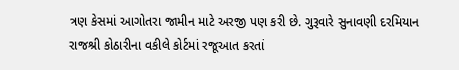ત્રણ કેસમાં આગોતરા જામીન માટે અરજી પણ કરી છે. ગુરૂવારે સુનાવણી દરમિયાન રાજશ્રી કોઠારીના વકીલે કોર્ટમાં રજૂઆત કરતાં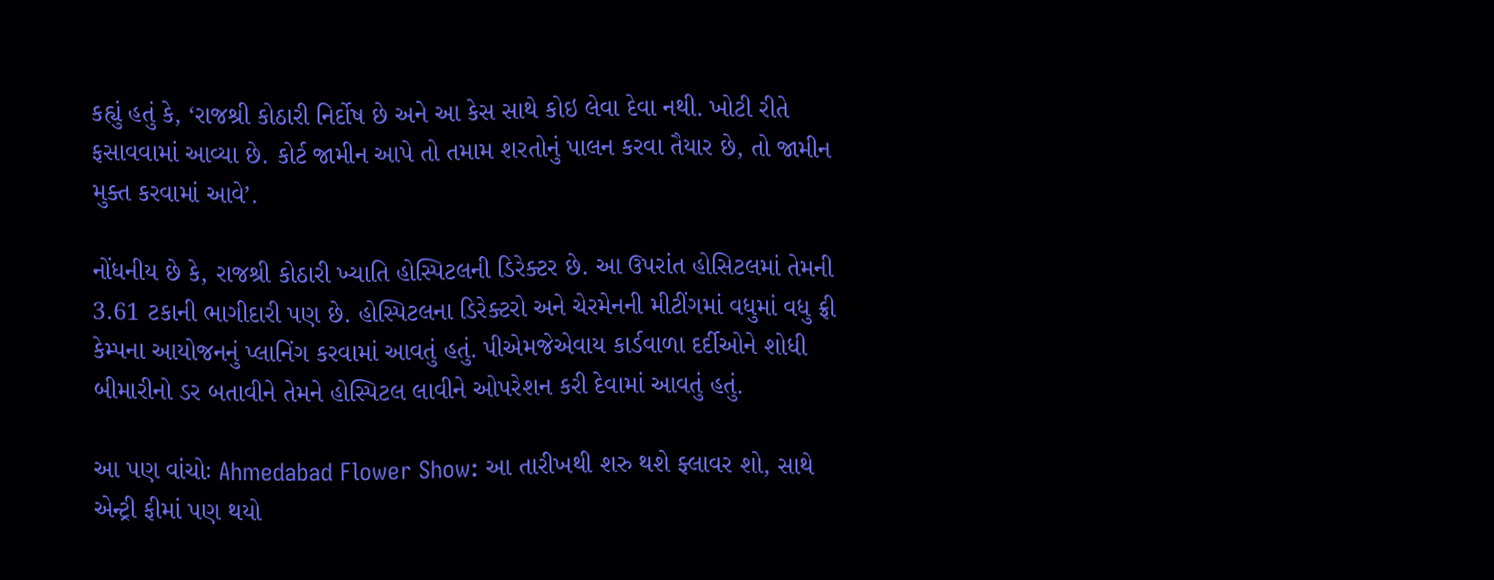કહ્યું હતું કે, ‘રાજશ્રી કોઠારી નિર્દોષ છે અને આ કેસ સાથે કોઇ લેવા દેવા નથી. ખોટી રીતે ફસાવવામાં આવ્યા છે. કોર્ટ જામીન આપે તો તમામ શરતોનું પાલન કરવા તૈયાર છે, તો જામીન મુક્ત કરવામાં આવે’.

નોંધનીય છે કે, રાજશ્રી કોઠારી ખ્યાતિ હોસ્પિટલની ડિરેક્ટર છે. આ ઉપરાંત હોસિટલમાં તેમની 3.61 ટકાની ભાગીદારી પણ છે. હોસ્પિટલના ડિરેક્ટરો અને ચેરમેનની મીટીંગમાં વધુમાં વધુ ફ્રી કેમ્પના આયોજનનું પ્લાનિંગ કરવામાં આવતું હતું. પીએમજેએવાય કાર્ડવાળા દર્દીઓને શોધી બીમારીનો ડર બતાવીને તેમને હોસ્પિટલ લાવીને ઓપરેશન કરી દેવામાં આવતું હતું.

આ પણ વાંચોઃ Ahmedabad Flower Show: આ તારીખથી શરુ થશે ફ્લાવર શો, સાથે એન્ટ્રી ફીમાં પણ થયો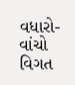વધારો- વાંચો વિગત